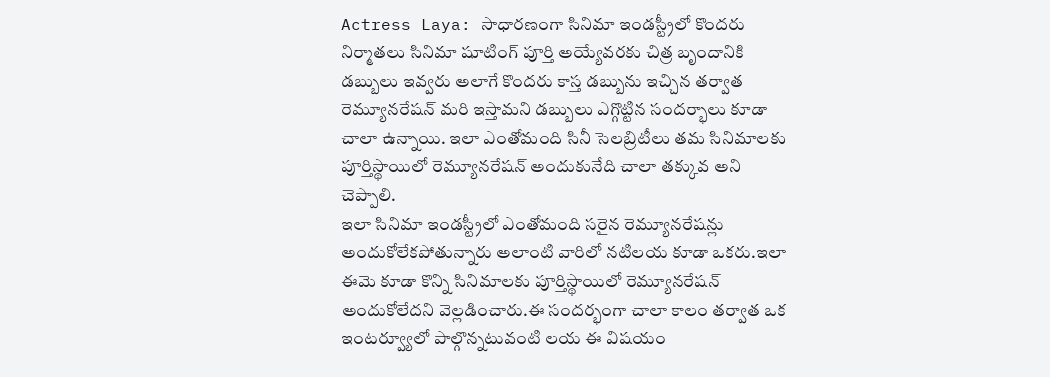Actress Laya: సాధారణంగా సినిమా ఇండస్ట్రీలో కొందరు నిర్మాతలు సినిమా షూటింగ్ పూర్తి అయ్యేవరకు చిత్ర బృందానికి డబ్బులు ఇవ్వరు అలాగే కొందరు కాస్త డబ్బును ఇచ్చిన తర్వాత రెమ్యూనరేషన్ మరి ఇస్తామని డబ్బులు ఎగ్గొట్టిన సందర్భాలు కూడా చాలా ఉన్నాయి. ఇలా ఎంతోమంది సినీ సెలబ్రిటీలు తమ సినిమాలకు పూర్తిస్థాయిలో రెమ్యూనరేషన్ అందుకునేది చాలా తక్కువ అని చెప్పాలి.
ఇలా సినిమా ఇండస్ట్రీలో ఎంతోమంది సరైన రెమ్యూనరేషన్లు అందుకోలేకపోతున్నారు అలాంటి వారిలో నటిలయ కూడా ఒకరు.ఇలా ఈమె కూడా కొన్ని సినిమాలకు పూర్తిస్థాయిలో రెమ్యూనరేషన్ అందుకోలేదని వెల్లడించారు.ఈ సందర్భంగా చాలా కాలం తర్వాత ఒక ఇంటర్వ్యూలో పాల్గొన్నటువంటి లయ ఈ విషయం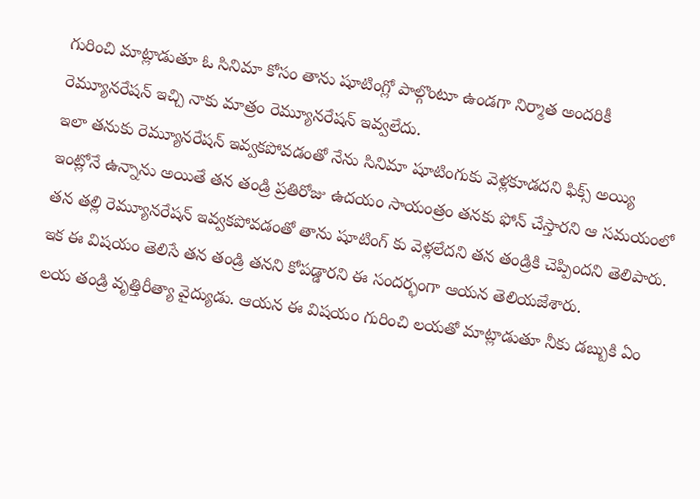గురించి మాట్లాడుతూ ఓ సినిమా కోసం తాను షూటింగ్లో పాల్గొంటూ ఉండగా నిర్మాత అందరికీ రెమ్యూనరేషన్ ఇచ్చి నాకు మాత్రం రెమ్యూనరేషన్ ఇవ్వలేదు.
ఇలా తనుకు రెమ్యూనరేషన్ ఇవ్వకపోవడంతో నేను సినిమా షూటింగుకు వెళ్లకూడదని ఫిక్స్ అయ్యి ఇంట్లోనే ఉన్నాను అయితే తన తండ్రి ప్రతిరోజు ఉదయం సాయంత్రం తనకు ఫోన్ చేస్తారని ఆ సమయంలో తన తల్లి రెమ్యూనరేషన్ ఇవ్వకపోవడంతో తాను షూటింగ్ కు వెళ్లలేదని తన తండ్రికి చెప్పిందని తెలిపారు. ఇక ఈ విషయం తెలిసే తన తండ్రి తనని కోపడ్డారని ఈ సందర్భంగా ఆయన తెలియజేశారు.
లయ తండ్రి వృత్తిరీత్యా వైద్యుడు. ఆయన ఈ విషయం గురించి లయతో మాట్లాడుతూ నీకు డబ్బుకి ఏం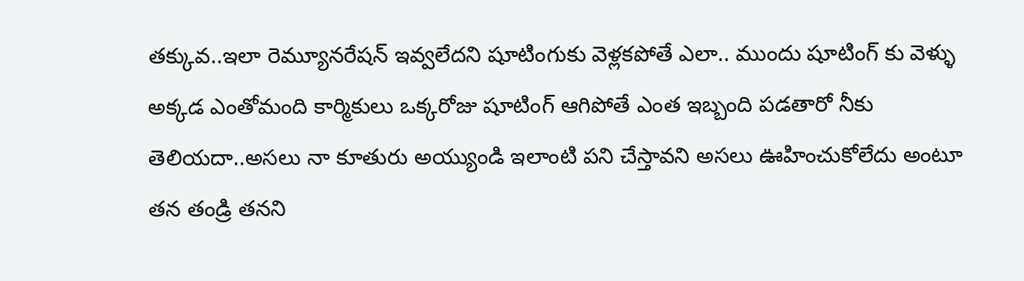తక్కువ..ఇలా రెమ్యూనరేషన్ ఇవ్వలేదని షూటింగుకు వెళ్లకపోతే ఎలా.. ముందు షూటింగ్ కు వెళ్ళు అక్కడ ఎంతోమంది కార్మికులు ఒక్కరోజు షూటింగ్ ఆగిపోతే ఎంత ఇబ్బంది పడతారో నీకు తెలియదా..అసలు నా కూతురు అయ్యుండి ఇలాంటి పని చేస్తావని అసలు ఊహించుకోలేదు అంటూ తన తండ్రి తనని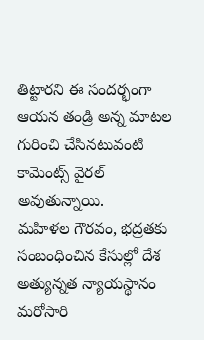తిట్టారని ఈ సందర్భంగా ఆయన తండ్రి అన్న మాటల గురించి చేసినటువంటి కామెంట్స్ వైరల్ అవుతున్నాయి.
మహిళల గౌరవం, భద్రతకు సంబంధించిన కేసుల్లో దేశ అత్యున్నత న్యాయస్థానం మరోసారి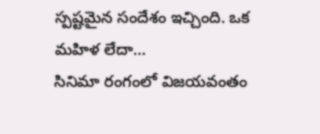స్పష్టమైన సందేశం ఇచ్చింది. ఒక మహిళ లేదా…
సినిమా రంగంలో విజయవంతం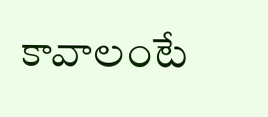కావాలంటే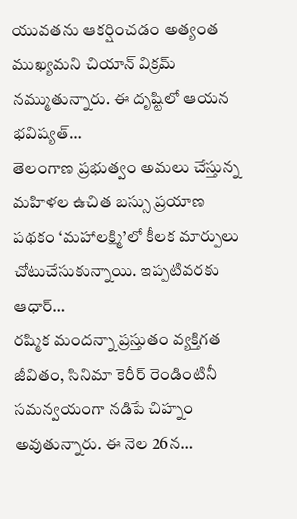యువతను ఆకర్షించడం అత్యంత ముఖ్యమని చియాన్ విక్రమ్ నమ్ముతున్నారు. ఈ దృష్టిలో ఆయన భవిష్యత్…
తెలంగాణ ప్రభుత్వం అమలు చేస్తున్న మహిళల ఉచిత బస్సు ప్రయాణ పథకం ‘మహాలక్ష్మి’లో కీలక మార్పులు చోటుచేసుకున్నాయి. ఇప్పటివరకు ఆధార్…
రష్మిక మందన్నా ప్రస్తుతం వ్యక్తిగత జీవితం, సినిమా కెరీర్ రెండింటినీ సమన్వయంగా నడిపే చిహ్నం అవుతున్నారు. ఈ నెల 26న…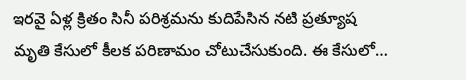ఇరవై ఏళ్ల క్రితం సినీ పరిశ్రమను కుదిపేసిన నటి ప్రత్యూష మృతి కేసులో కీలక పరిణామం చోటుచేసుకుంది. ఈ కేసులో…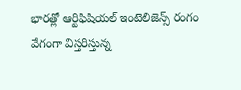భారత్లో ఆర్టిఫిషియల్ ఇంటెలిజెన్స్ రంగం వేగంగా విస్తరిస్తున్న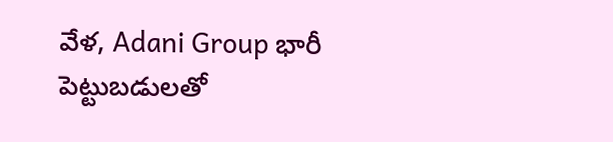వేళ, Adani Group భారీ పెట్టుబడులతో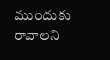ముందుకు రావాలని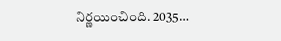నిర్ణయించింది. 2035…